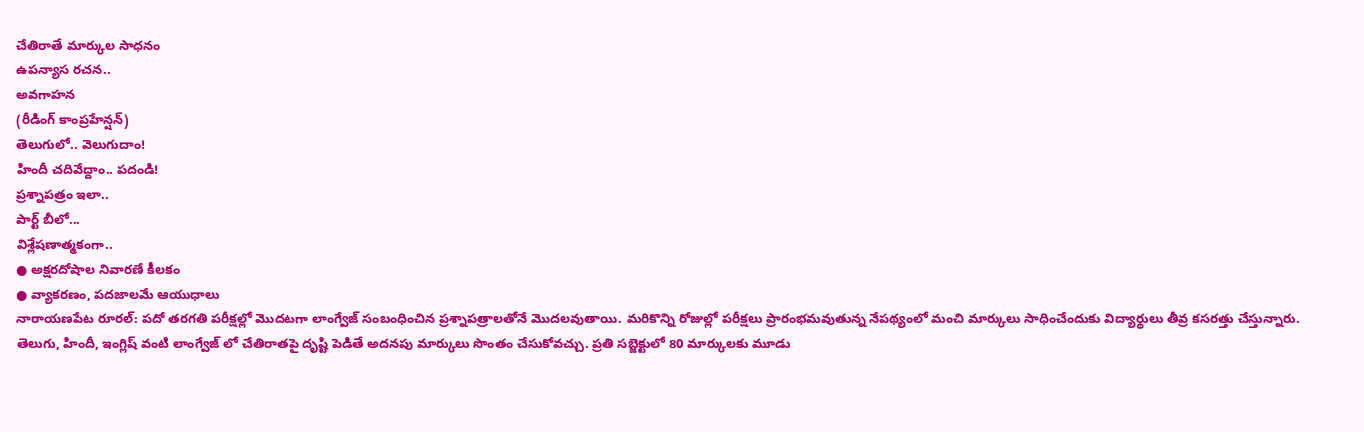చేతిరాతే మార్కుల సాధనం
ఉపన్యాస రచన..
అవగాహన
(రీడింగ్ కాంప్రహేన్షన్)
తెలుగులో.. వెలుగుదాం!
హిందీ చదివేద్దాం.. పదండి!
ప్రశ్నాపత్రం ఇలా..
పార్ట్ బీలో...
విశ్లేషణాత్మకంగా..
● అక్షరదోషాల నివారణే కీలకం
● వ్యాకరణం, పదజాలమే ఆయుధాలు
నారాయణపేట రూరల్: పదో తరగతి పరీక్షల్లో మొదటగా లాంగ్వేజ్ సంబంధించిన ప్రశ్నాపత్రాలతోనే మొదలవుతాయి. మరికొన్ని రోజుల్లో పరీక్షలు ప్రారంభమవుతున్న నేపథ్యంలో మంచి మార్కులు సాధించేందుకు విద్యార్థులు తీవ్ర కసరత్తు చేస్తున్నారు. తెలుగు, హిందీ, ఇంగ్లిష్ వంటి లాంగ్వేజ్ లో చేతిరాతపై దృష్టి పెడితే అదనపు మార్కులు సొంతం చేసుకోవచ్చు. ప్రతి సబ్జెక్టులో 80 మార్కులకు మూడు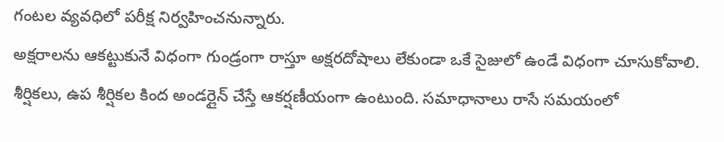గంటల వ్యవధిలో పరీక్ష నిర్వహించనున్నారు.
అక్షరాలను ఆకట్టుకునే విధంగా గుండ్రంగా రాస్తూ అక్షరదోషాలు లేకుండా ఒకే సైజులో ఉండే విధంగా చూసుకోవాలి. శీర్షికలు, ఉప శీర్షికల కింద అండర్లైన్ చేస్తే ఆకర్షణీయంగా ఉంటుంది. సమాధానాలు రాసే సమయంలో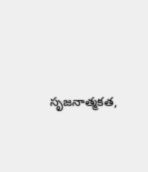సృజనాత్మకత,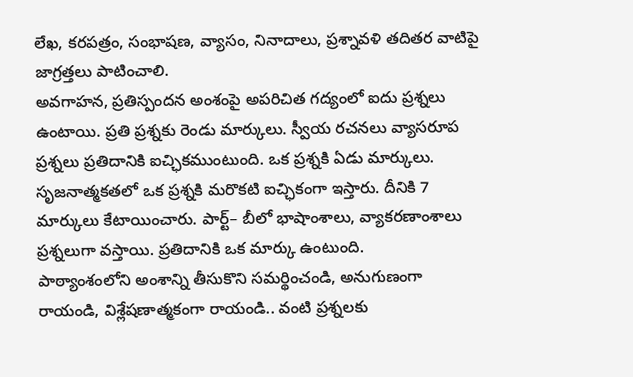లేఖ, కరపత్రం, సంభాషణ, వ్యాసం, నినాదాలు, ప్రశ్నావళి తదితర వాటిపై జాగ్రత్తలు పాటించాలి.
అవగాహన, ప్రతిస్పందన అంశంపై అపరిచిత గద్యంలో ఐదు ప్రశ్నలు ఉంటాయి. ప్రతి ప్రశ్నకు రెండు మార్కులు. స్వీయ రచనలు వ్యాసరూప ప్రశ్నలు ప్రతిదానికి ఐచ్ఛికముంటుంది. ఒక ప్రశ్నకి ఏడు మార్కులు. సృజనాత్మకతలో ఒక ప్రశ్నకి మరొకటి ఐచ్ఛికంగా ఇస్తారు. దీనికి 7 మార్కులు కేటాయించారు. పార్ట్– బీలో భాషాంశాలు, వ్యాకరణాంశాలు ప్రశ్నలుగా వస్తాయి. ప్రతిదానికి ఒక మార్కు ఉంటుంది.
పాఠ్యాంశంలోని అంశాన్ని తీసుకొని సమర్థించండి, అనుగుణంగా రాయండి, విశ్లేషణాత్మకంగా రాయండి.. వంటి ప్రశ్నలకు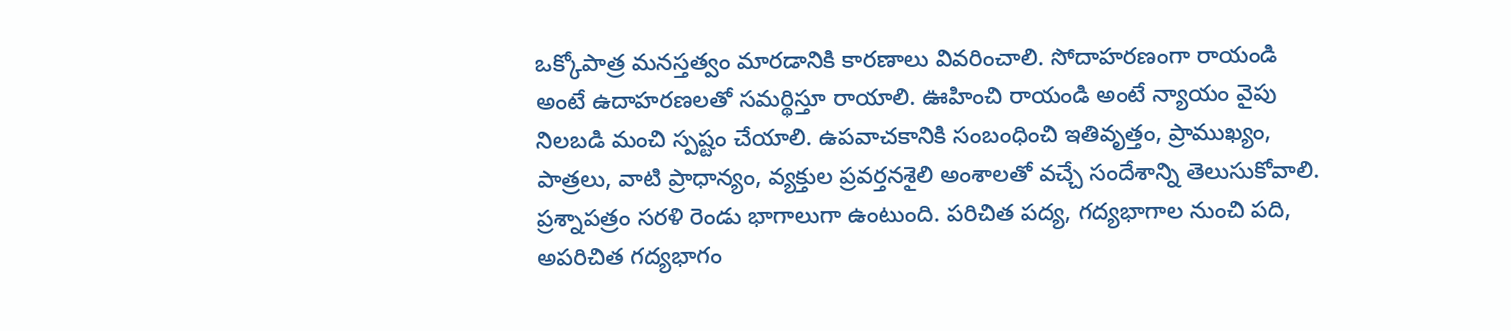ఒక్కోపాత్ర మనస్తత్వం మారడానికి కారణాలు వివరించాలి. సోదాహరణంగా రాయండి అంటే ఉదాహరణలతో సమర్థిస్తూ రాయాలి. ఊహించి రాయండి అంటే న్యాయం వైపు నిలబడి మంచి స్పష్టం చేయాలి. ఉపవాచకానికి సంబంధించి ఇతివృత్తం, ప్రాముఖ్యం, పాత్రలు, వాటి ప్రాధాన్యం, వ్యక్తుల ప్రవర్తనశైలి అంశాలతో వచ్చే సందేశాన్ని తెలుసుకోవాలి.
ప్రశ్నాపత్రం సరళి రెండు భాగాలుగా ఉంటుంది. పరిచిత పద్య, గద్యభాగాల నుంచి పది, అపరిచిత గద్యభాగం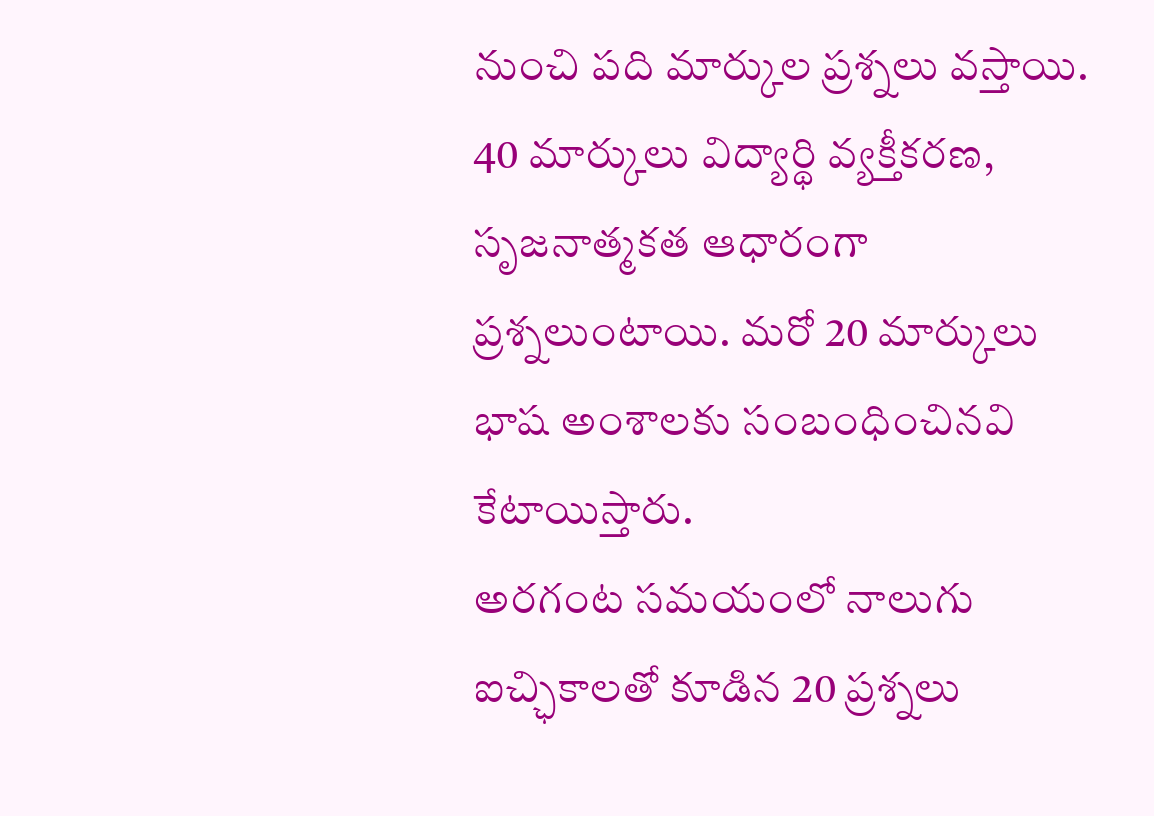నుంచి పది మార్కుల ప్రశ్నలు వస్తాయి. 40 మార్కులు విద్యార్థి వ్యక్తీకరణ, సృజనాత్మకత ఆధారంగా ప్రశ్నలుంటాయి. మరో 20 మార్కులు భాష అంశాలకు సంబంధించినవి కేటాయిస్తారు.
అరగంట సమయంలో నాలుగు ఐచ్ఛికాలతో కూడిన 20 ప్రశ్నలు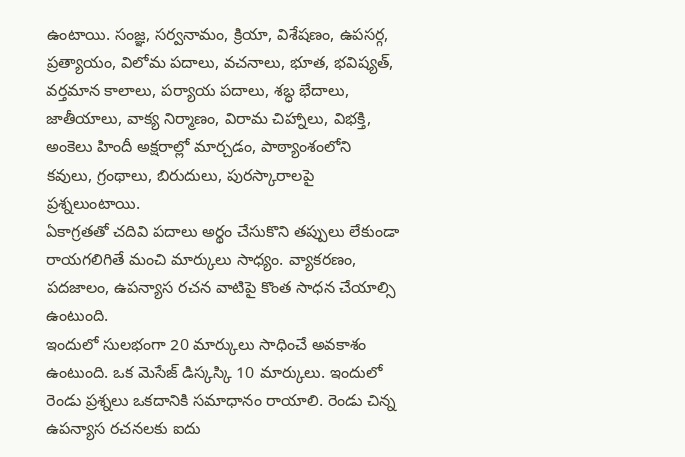ఉంటాయి. సంజ్ఞ, సర్వనామం, క్రియా, విశేషణం, ఉపసర్గ, ప్రత్యాయం, విలోమ పదాలు, వచనాలు, భూత, భవిష్యత్, వర్తమాన కాలాలు, పర్యాయ పదాలు, శబ్ధ భేదాలు, జాతీయాలు, వాక్య నిర్మాణం, విరామ చిహ్నాలు, విభక్తి, అంకెలు హిందీ అక్షరాల్లో మార్చడం, పాఠ్యాంశంలోని కవులు, గ్రంథాలు, బిరుదులు, పురస్కారాలపై ప్రశ్నలుంటాయి.
ఏకాగ్రతతో చదివి పదాలు అర్థం చేసుకొని తప్పులు లేకుండా రాయగలిగితే మంచి మార్కులు సాధ్యం. వ్యాకరణం, పదజాలం, ఉపన్యాస రచన వాటిపై కొంత సాధన చేయాల్సి ఉంటుంది.
ఇందులో సులభంగా 20 మార్కులు సాధించే అవకాశం ఉంటుంది. ఒక మెసేజ్ డిస్కస్కి 10 మార్కులు. ఇందులో రెండు ప్రశ్నలు ఒకదానికి సమాధానం రాయాలి. రెండు చిన్న ఉపన్యాస రచనలకు ఐదు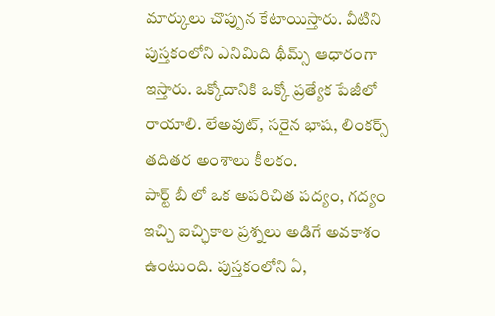మార్కులు చొప్పున కేటాయిస్తారు. వీటిని పుస్తకంలోని ఎనిమిది థీమ్స్ ఆధారంగా ఇస్తారు. ఒక్కోదానికి ఒక్కో ప్రత్యేక పేజీలో రాయాలి. లేఅవుట్, సరైన భాష, లింకర్స్ తదితర అంశాలు కీలకం.
పార్ట్ బీ లో ఒక అపరిచిత పద్యం, గద్యం ఇచ్చి ఐచ్ఛికాల ప్రశ్నలు అడిగే అవకాశం ఉంటుంది. పుస్తకంలోని ఏ,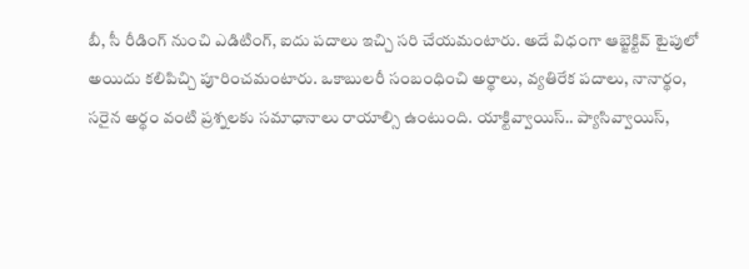బీ, సీ రీడింగ్ నుంచి ఎడిటింగ్, ఐదు పదాలు ఇచ్చి సరి చేయమంటారు. అదే విధంగా ఆబ్జెక్టివ్ టైపులో అయిదు కలిపిచ్చి పూరించమంటారు. ఒకాబులరీ సంబంధించి అర్థాలు, వ్యతిరేక పదాలు, నానార్థం, సరైన అర్థం వంటి ప్రశ్నలకు సమాధానాలు రాయాల్సి ఉంటుంది. యాక్టివ్వాయిస్.. ప్యాసివ్వాయిస్,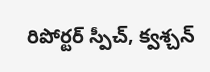రిపోర్టర్ స్పీచ్, క్వశ్చన్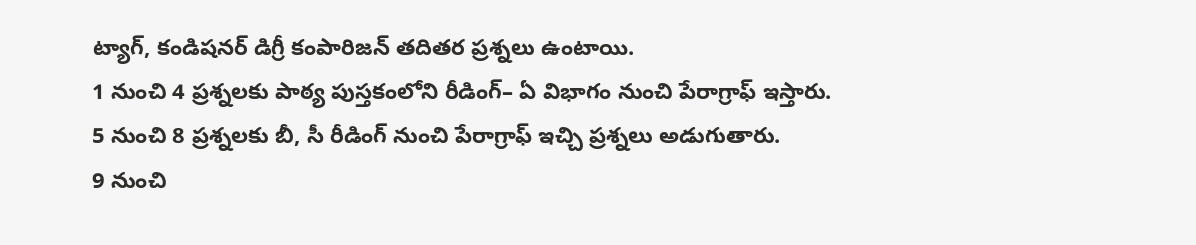ట్యాగ్, కండిషనర్ డిగ్రీ కంపారిజన్ తదితర ప్రశ్నలు ఉంటాయి.
1 నుంచి 4 ప్రశ్నలకు పాఠ్య పుస్తకంలోని రీడింగ్– ఏ విభాగం నుంచి పేరాగ్రాఫ్ ఇస్తారు.
5 నుంచి 8 ప్రశ్నలకు బీ, సీ రీడింగ్ నుంచి పేరాగ్రాఫ్ ఇచ్చి ప్రశ్నలు అడుగుతారు.
9 నుంచి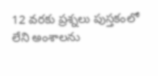12 వరకు ప్రశ్నలు పుస్తకంలో లేని అంశాలను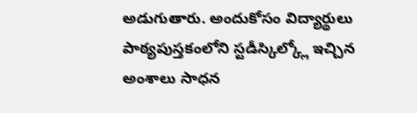అడుగుతారు. అందుకోసం విద్యార్థులు పాఠ్యపుస్తకంలోని స్టడీస్కిల్క్లో ఇచ్చిన అంశాలు సాధన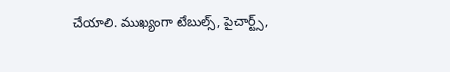చేయాలి. ముఖ్యంగా టేబుల్స్, పైచార్ట్స్,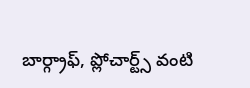బార్గ్రాఫ్, ప్లోచార్ట్స్ వంటి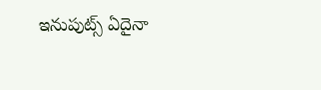ఇనుపుట్స్ ఏదైనా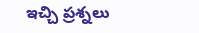ఇచ్చి ప్రశ్నలు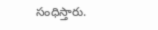సంధిస్తారు.